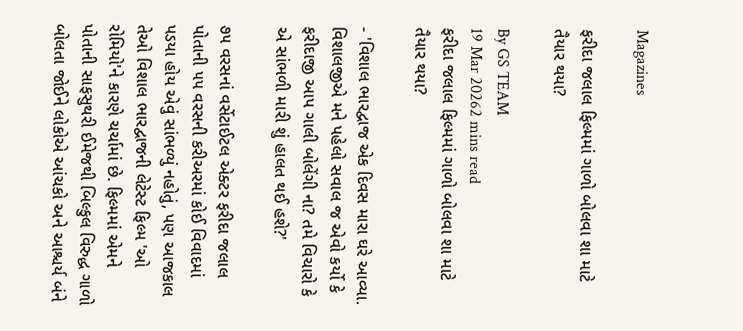Magazines

ફરીદા જલાલ ફિલ્મમાં ગાળો બોલવા શા માટે તૈયાર થયા?

By GS TEAM
19 Mar 20262 mins read
ફરીદા જલાલ ફિલ્મમાં ગાળો બોલવા શા માટે તૈયાર થયા?

- 'વિશાલ ભારદ્વાજ એક દિવસ મારા ઘરે આવ્યા.  વિશાલજીએ મને પહેલો સવાલ જ એવો કર્યો કે ફરીદાજી આપ ગાલી બોલેંગી ના? તમે વિચારો કે એ સાંભળી મારી શું હાલત થઈ હશે?'

૭૫ વરસનાં વર્સેટાઈટલ એક્ટર ફરીદા જલાલ પોતાની ૫૫ વરસની કરીઅરમાં કોઈ વિવાદમાં પડયા હોય એવું સાંભળ્યું નહોતું, પણ આજકાલ તેઓ વિશાલ ભારદ્વાજની લેટેસ્ટ ફિલ્મ 'ઓ રોમિયો'ને કારણે ચર્ચામાં છે. ફિલ્મમાં એમને પોતાની સાફસુથરી ઈમેજથી બિલ્કુલ વિરુદ્ધ ગાળો બોલતા જોઈને લોકોએ આંચકો અને આશ્ચર્ય બંને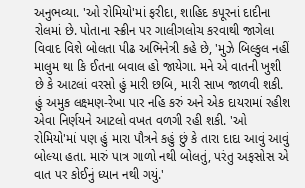અનુભવ્યા. 'ઓ રોમિયો'માં ફરીદા, શાહિદ કપૂરનાં દાદીના રોલમાં છે. પોતાના સ્ક્રીન પર ગાલીગલોચ કરવાથી જાગેલા વિવાદ વિશે બોલતા પીઢ અભિનેત્રી કહે છે, 'મુઝે બિલ્કુલ નહીં માલુમ થા કિ ઈતના બવાલ હો જાયેગા. મને એ વાતની ખુશી છે કે આટલાં વરસો હું મારી છબિ, મારી સાખ જાળવી શકી. હું અમુક લક્ષ્મણ-રેખા પાર નહિ કરું અને એક દાયરામાં રહીશ એવા નિર્ણયને આટલો વખત વળગી રહી શકી. 'ઓ રોમિયો'માં પણ હું મારા પૌત્રને કહું છું કે તારા દાદા આવું આવું બોલ્યા હતા. મારું પાત્ર ગાળો નથી બોલતું, પરંતુ અફસોસ એ વાત પર કોઈનું ધ્યાન નથી ગયું.'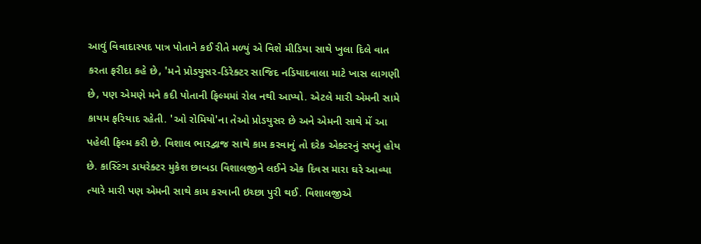આવું વિવાદાસ્પદ પાત્ર પોતાને કઈ રીતે મળ્યું એ વિશે મીડિયા સાથે ખુલા દિલે વાત કરતા ફરીદા કહે છે, 'મને પ્રોડયુસર-ડિરેક્ટર સાજિદ નડિયાદવાલા માટે ખાસ લાગણી છે, પણ એમણે મને કદી પોતાની ફિલ્મમાં રોલ નથી આપ્યો. એટલે મારી એમની સામે કાયમ ફરિયાદ રહેતી. 'ઓ રોમિયો'ના તેઓ પ્રોડયુસર છે અને એમની સાથે મેં આ પહેલી ફિલ્મ કરી છે. વિશાલ ભારદ્વાજ સાથે કામ કરવાનું તો દરેક એક્ટરનું સપનું હોય છે. કાસ્ટિંગ ડાયરેક્ટર મુકેશ છાબડા વિશાલજીને લઈને એક દિવસ મારા ઘરે આવ્યા ત્યારે મારી પણ એમની સાથે કામ કરવાની ઇચ્છા પુરી થઈ. વિશાલજીએ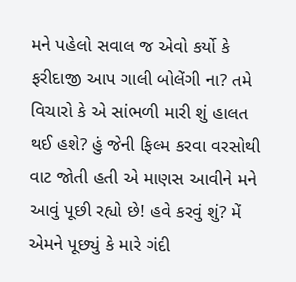મને પહેલો સવાલ જ એવો કર્યો કે ફરીદાજી આપ ગાલી બોલેંગી ના? તમે વિચારો કે એ સાંભળી મારી શું હાલત થઈ હશે? હું જેની ફિલ્મ કરવા વરસોથી વાટ જોતી હતી એ માણસ આવીને મને આવું પૂછી રહ્યો છે! હવે કરવું શું? મેં એમને પૂછ્યું કે મારે ગંદી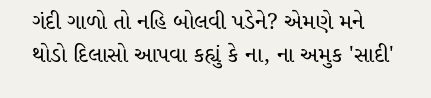ગંદી ગાળો તો નહિ બોલવી પડેને? એમણે મને થોડો દિલાસો આપવા કહ્યું કે ના, ના અમુક 'સાદી'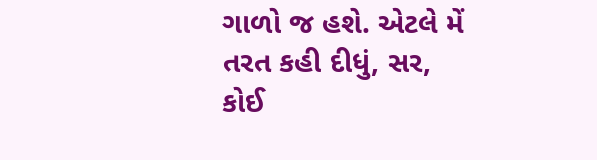ગાળો જ હશે. એટલે મેં તરત કહી દીધું, સર, કોઈ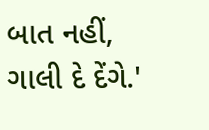બાત નહીં, ગાલી દે દેંગે.'